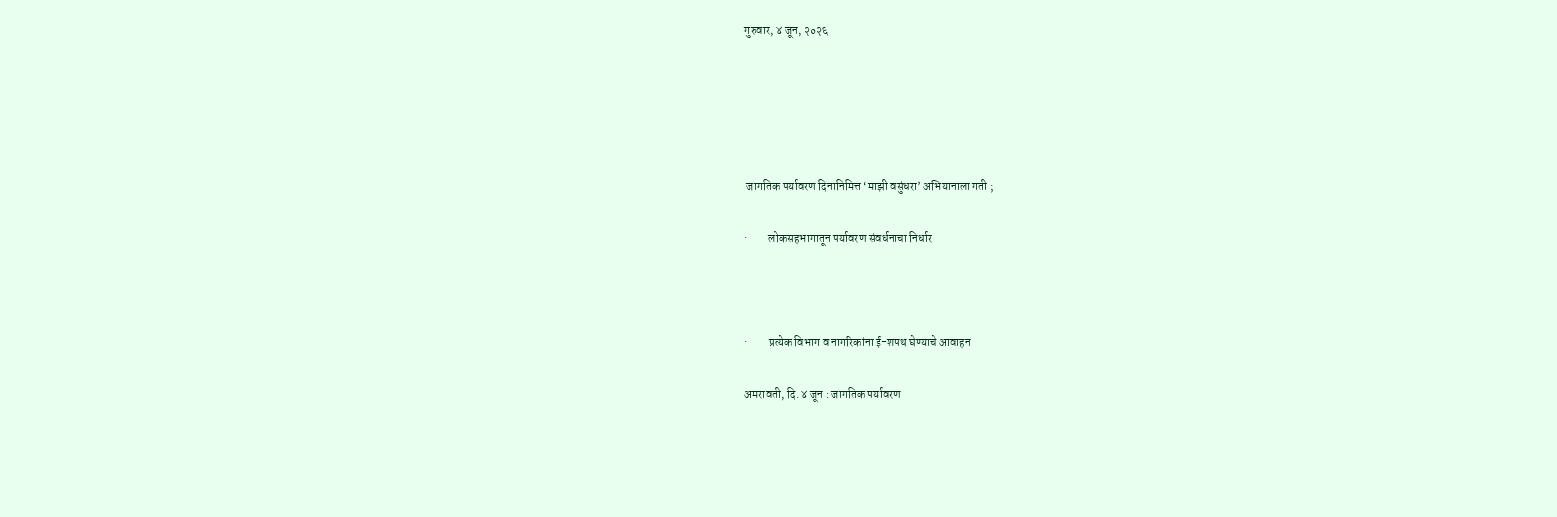गुरुवार, ४ जून, २०२६





 जागतिक पर्यावरण दिनानिमित्त ‘माझी वसुंधरा’ अभियानाला गती ;

·         लोकसहभागातून पर्यावरण संवर्धनाचा निर्धार



·         प्रत्येक विभाग व नागरिकांना ई-शपथ घेण्याचे आवाहन

अमरावती, दि. ४ जून : जागतिक पर्यावरण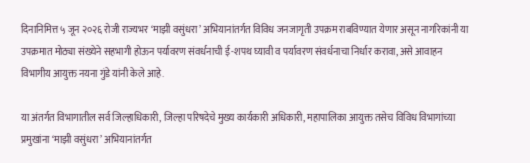दिनानिमित्त ५ जून २०२६ रोजी राज्यभर ‘माझी वसुंधरा’ अभियानांतर्गत विविध जनजागृती उपक्रम राबविण्यात येणार असून नागरिकांनी या उपक्रमात मोठ्या संख्येने सहभागी होऊन पर्यावरण संवर्धनाची ई-शपथ घ्यावी व पर्यावरण संवर्धनाचा निर्धार करावा, असे आवाहन विभागीय आयुक्त नयना गुंडे यांनी केले आहे.

या अंतर्गत विभागातील सर्व जिल्हाधिकारी, जिल्हा परिषदेचे मुख्य कार्यकारी अधिकारी, महापालिका आयुक्त तसेच विविध विभागांच्या प्रमुखांना ‘माझी वसुंधरा’ अभियानांतर्गत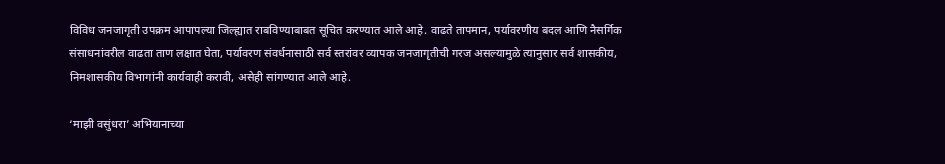विविध जनजागृती उपक्रम आपापल्या जिल्ह्यात राबविण्याबाबत सूचित करण्यात आले आहे. वाढते तापमान, पर्यावरणीय बदल आणि नैसर्गिक संसाधनांवरील वाढता ताण लक्षात घेता, पर्यावरण संवर्धनासाठी सर्व स्तरांवर व्यापक जनजागृतीची गरज असल्यामुळे त्यानुसार सर्व शासकीय, निमशासकीय विभागांनी कार्यवाही करावी, असेही सांगण्यात आले आहे.

‘माझी वसुंधरा’ अभियानाच्या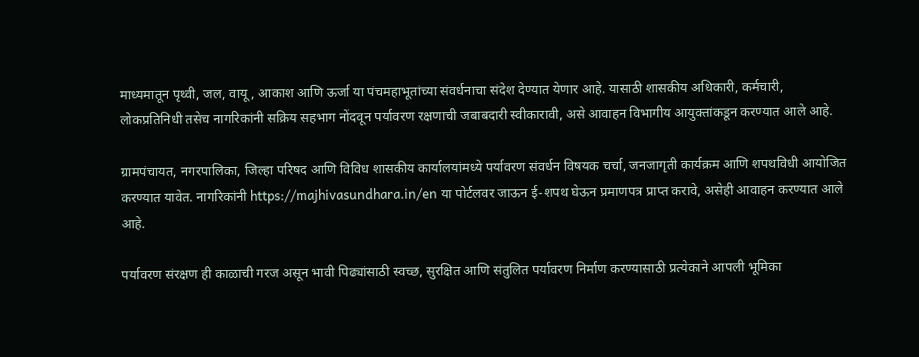माध्यमातून पृथ्वी, जल, वायू, आकाश आणि ऊर्जा या पंचमहाभूतांच्या संवर्धनाचा संदेश देण्यात येणार आहे. यासाठी शासकीय अधिकारी, कर्मचारी, लोकप्रतिनिधी तसेच नागरिकांनी सक्रिय सहभाग नोंदवून पर्यावरण रक्षणाची जबाबदारी स्वीकारावी, असे आवाहन विभागीय आयुक्तांकडून करण्यात आले आहे.

ग्रामपंचायत, नगरपालिका, जिल्हा परिषद आणि विविध शासकीय कार्यालयांमध्ये पर्यावरण संवर्धन विषयक चर्चा, जनजागृती कार्यक्रम आणि शपथविधी आयोजित करण्यात यावेत. नागरिकांनी https://majhivasundhara.in/en या पोर्टलवर जाऊन ई-शपथ घेऊन प्रमाणपत्र प्राप्त करावे, असेही आवाहन करण्यात आले आहे.

पर्यावरण संरक्षण ही काळाची गरज असून भावी पिढ्यांसाठी स्वच्छ, सुरक्षित आणि संतुलित पर्यावरण निर्माण करण्यासाठी प्रत्येकाने आपली भूमिका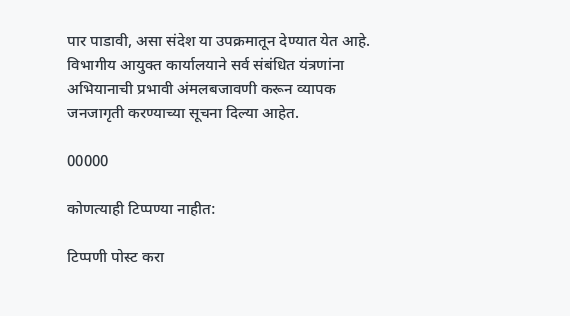पार पाडावी, असा संदेश या उपक्रमातून देण्यात येत आहे. विभागीय आयुक्त कार्यालयाने सर्व संबंधित यंत्रणांना अभियानाची प्रभावी अंमलबजावणी करून व्यापक जनजागृती करण्याच्या सूचना दिल्या आहेत.

00000

कोणत्याही टिप्पण्‍या नाहीत:

टिप्पणी पोस्ट करा